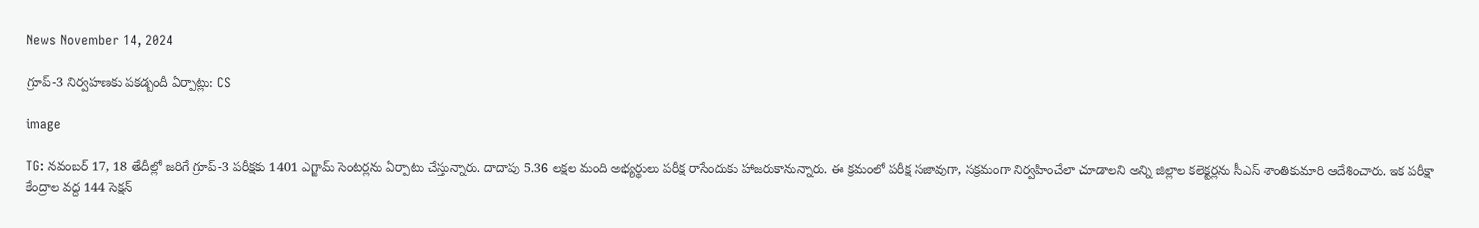News November 14, 2024

గ్రూప్-3 నిర్వహణకు పకడ్బందీ ఏర్పాట్లు: CS

image

TG: నవంబర్ 17, 18 తేదీల్లో జరిగే గ్రూప్-3 పరీక్షకు 1401 ఎగ్జామ్ సెంటర్లను ఏర్పాటు చేస్తున్నారు. దాదాపు 5.36 లక్షల మంది అభ్యర్థులు పరీక్ష రాసేందుకు హాజరుకానున్నారు. ఈ క్రమంలో పరీక్ష సజావుగా, సక్రమంగా నిర్వహించేలా చూడాలని అన్ని జిల్లాల కలెక్టర్లను సీఎస్ శాంతికుమారి ఆదేశించారు. ఇక పరీక్షా కేంద్రాల వద్ద 144 సెక్షన్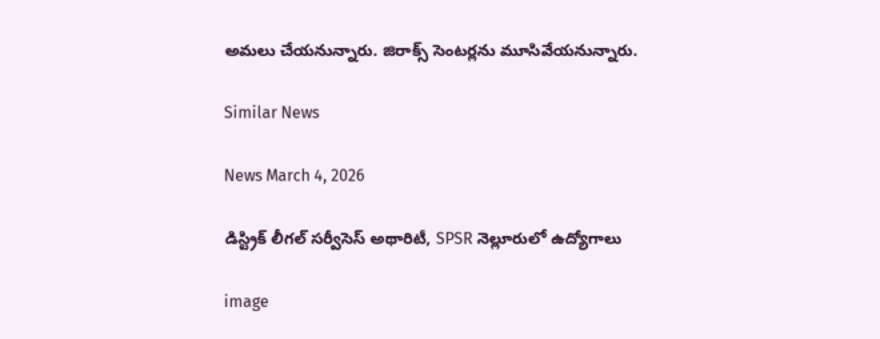అమలు చేయనున్నారు. జిరాక్స్ సెంటర్లను మూసివేయనున్నారు.

Similar News

News March 4, 2026

డిస్ట్రిక్ లీగల్ సర్వీసెస్ అథారిటీ, SPSR నెల్లూరులో ఉద్యోగాలు

image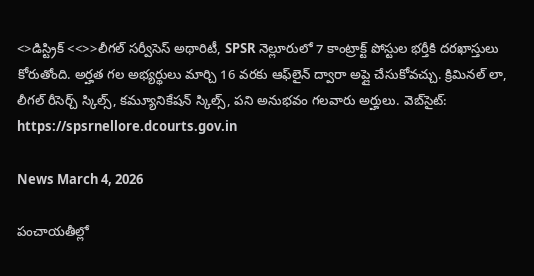<>డిస్ట్రిక్ <<>>లీగల్ సర్వీసెస్ అథారిటీ, SPSR నెల్లూరులో 7 కాంట్రాక్ట్ పోస్టుల భర్తీకి దరఖాస్తులు కోరుతోంది. అర్హత గల అభ్యర్థులు మార్చి 16 వరకు ఆఫ్‌లైన్ ద్వారా అప్లై చేసుకోవచ్చు. క్రిమినల్ లా, లీగల్ రీసెర్చ్ స్కిల్స్, కమ్యూనికేషన్ స్కిల్స్, పని అనుభవం గలవారు అర్హులు. వెబ్‌సైట్: https://spsrnellore.dcourts.gov.in

News March 4, 2026

పంచాయతీల్లో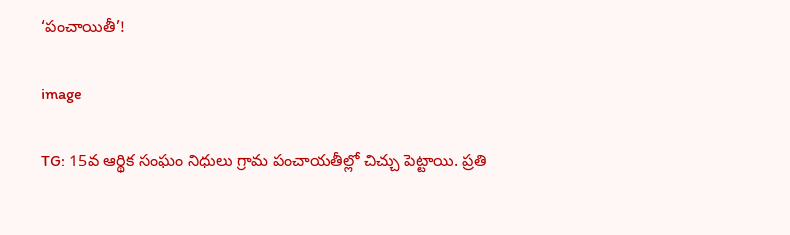‘పంచాయితీ’!

image

TG: 15వ ఆర్థిక సంఘం నిధులు గ్రామ పంచాయతీల్లో చిచ్చు పెట్టాయి. ప్రతి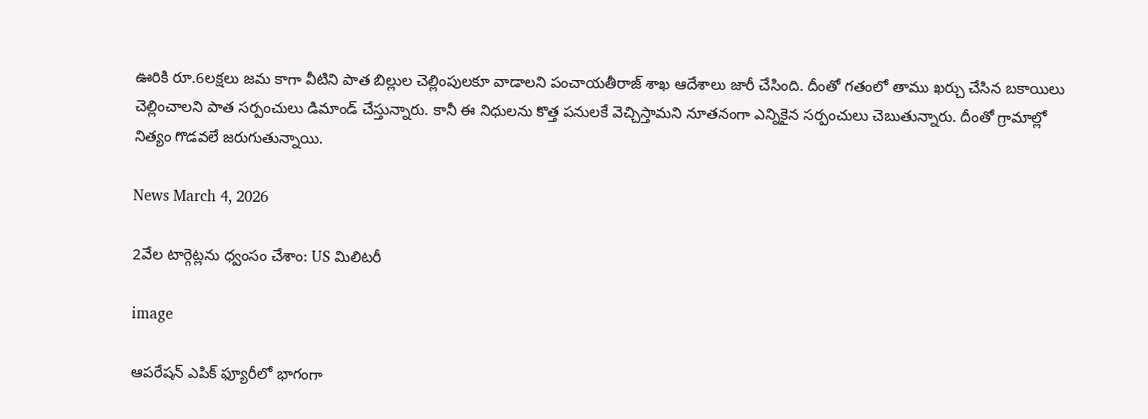ఊరికి రూ.6లక్షలు జమ కాగా వీటిని పాత బిల్లుల చెల్లింపులకూ వాడాలని పంచాయతీరాజ్ శాఖ ఆదేశాలు జారీ చేసింది. దీంతో గతంలో తాము ఖర్చు చేసిన బకాయిలు చెల్లించాలని పాత సర్పంచులు డిమాండ్ చేస్తున్నారు. కానీ ఈ నిధులను కొత్త పనులకే వెచ్చిస్తామని నూతనంగా ఎన్నికైన సర్పంచులు చెబుతున్నారు. దీంతో గ్రామాల్లో నిత్యం గొడవలే జరుగుతున్నాయి.

News March 4, 2026

2వేల టార్గెట్లను ధ్వంసం చేశాం: US మిలిటరీ

image

ఆపరేషన్ ఎపిక్ ఫ్యూరీలో భాగంగా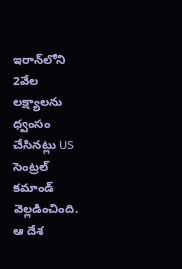ఇరాన్‌లోని 2వేల లక్ష్యాలను ధ్వంసం చేసినట్లు US సెంట్రల్ కమాండ్ వెల్లడించింది. ఆ దేశ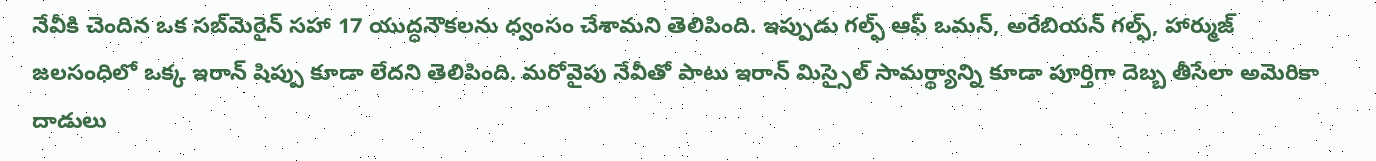నేవీకి చెందిన ఒక సబ్‌మెరైన్ సహా 17 యుద్ధనౌకలను ధ్వంసం చేశామని తెలిపింది. ఇప్పుడు గల్ఫ్ ఆఫ్ ఒమన్, అరేబియన్ గల్ఫ్, హార్ముజ్ జలసంధిలో ఒక్క ఇరాన్ షిప్పు కూడా లేదని తెలిపింది. మరోవైపు నేవీతో పాటు ఇరాన్ మిస్సైల్ సామర్థ్యాన్ని కూడా పూర్తిగా దెబ్బ తీసేలా అమెరికా దాడులు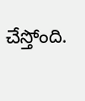చేస్తోంది.